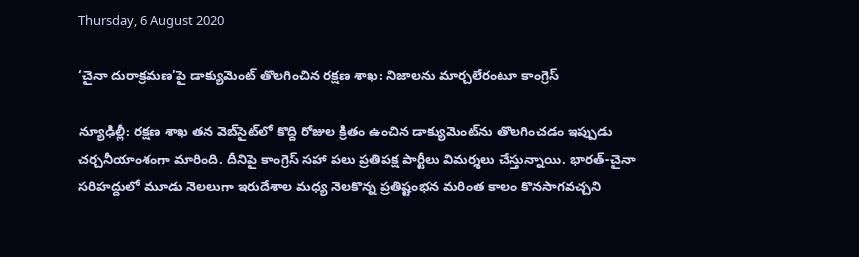Thursday, 6 August 2020

‘చైనా దురాక్రమణ’పై డాక్యుమెంట్ తొలగించిన రక్షణ శాఖ: నిజాలను మార్చలేరంటూ కాంగ్రెస్

న్యూఢిల్లీ: రక్షణ శాఖ తన వెబ్‌సైట్‌లో కొద్ది రోజుల క్రితం ఉంచిన డాక్యుమెంట్‌ను తొలగించడం ఇప్పుడు చర్చనీయాంశంగా మారింది. దీనిపై కాంగ్రెస్ సహా పలు ప్రతిపక్ష పార్టీలు విమర్శలు చేస్తున్నాయి. భారత్-చైనా సరిహద్దులో మూడు నెలలుగా ఇరుదేశాల మధ్య నెలకొన్న ప్రతిష్టంభన మరింత కాలం కొనసాగవచ్చని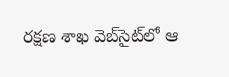రక్షణ శాఖ వెబ్‌సైట్‌లో ఆ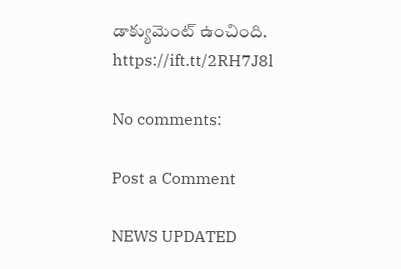డాక్యుమెంట్‌ ఉంచింది.
https://ift.tt/2RH7J8l

No comments:

Post a Comment

NEWS UPDATED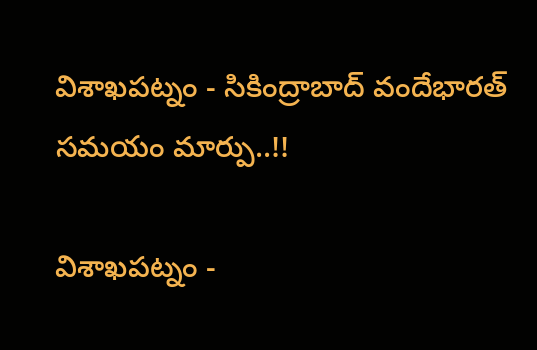విశాఖపట్నం - సికింద్రాబాద్ వందేభారత్ సమయం మార్పు..!!

విశాఖపట్నం -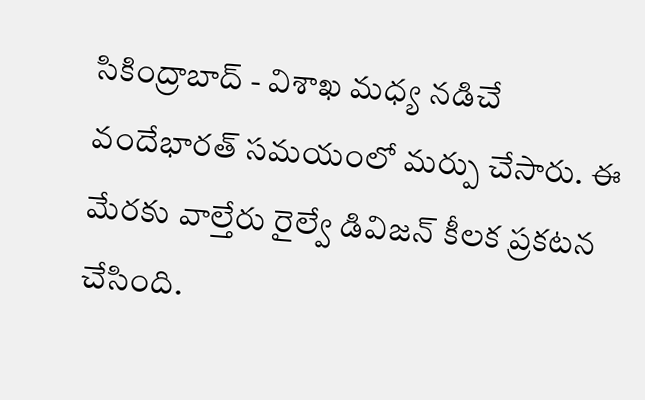సికింద్రాబాద్ - విశాఖ మధ్య నడిచే వందేభారత్ సమయంలో మర్పు చేసారు. ఈ మేరకు వాల్తేరు రైల్వే డివిజన్ కీలక ప్రకటన చేసింది.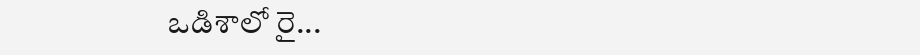ఒడిశాలో రై...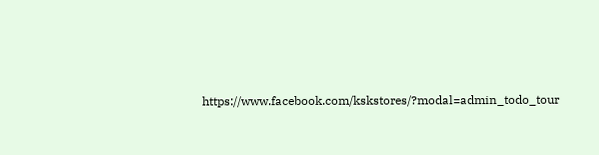https://www.facebook.com/kskstores/?modal=admin_todo_tour